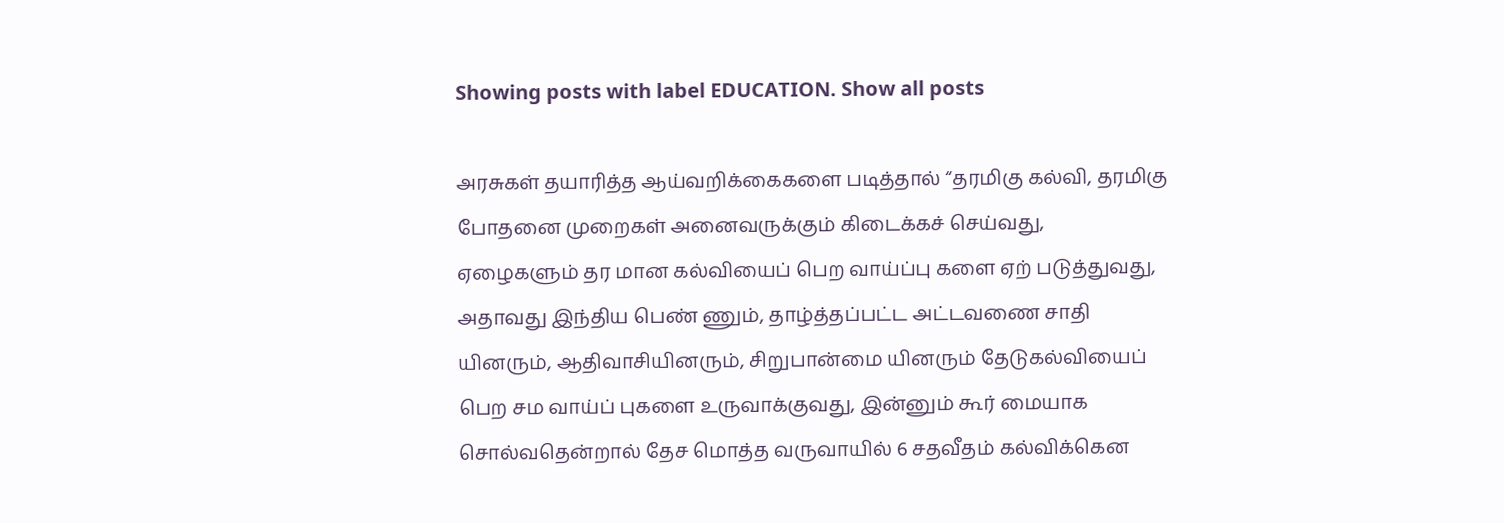Showing posts with label EDUCATION. Show all posts

அரசுகள் தயாரித்த ஆய்வறிக்கைகளை படித்தால் “தரமிகு கல்வி, தரமிகு போதனை முறைகள் அனைவருக்கும் கிடைக்கச் செய்வது, ஏழைகளும் தர மான கல்வியைப் பெற வாய்ப்பு களை ஏற் படுத்துவது, அதாவது இந்திய பெண் ணும், தாழ்த்தப்பட்ட அட்டவணை சாதி யினரும், ஆதிவாசியினரும், சிறுபான்மை யினரும் தேடுகல்வியைப் பெற சம வாய்ப் புகளை உருவாக்குவது, இன்னும் கூர் மையாக சொல்வதென்றால் தேச மொத்த வருவாயில் 6 சதவீதம் கல்விக்கென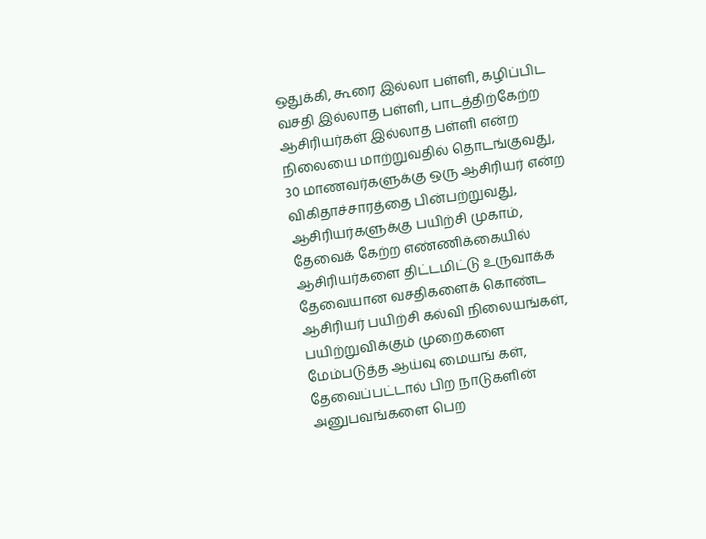ஒதுக்கி, கூரை இல்லா பள்ளி, கழிப்பிட வசதி இல்லாத பள்ளி, பாடத்திற்கேற்ற ஆசிரியர்கள் இல்லாத பள்ளி என்ற நிலையை மாற்றுவதில் தொடங்குவது, 30 மாணவர்களுக்கு ஒரு ஆசிரியர் என்ற விகிதாச்சாரத்தை பின்பற்றுவது, ஆசிரியர்களுக்கு பயிற்சி முகாம், தேவைக் கேற்ற எண்ணிக்கையில் ஆசிரியர்களை திட்டமிட்டு உருவாக்க தேவையான வசதிகளைக் கொண்ட ஆசிரியர் பயிற்சி கல்வி நிலையங்கள், பயிற்றுவிக்கும் முறைகளை மேம்படுத்த ஆய்வு மையங் கள், தேவைப்பட்டால் பிற நாடுகளின் அனுபவங்களை பெற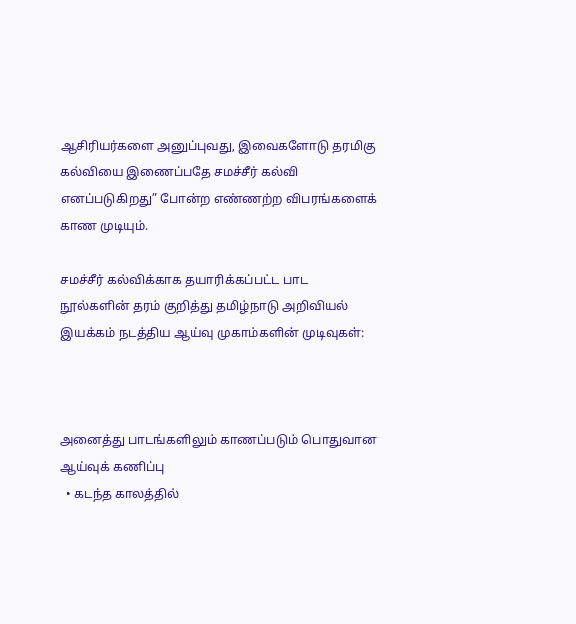ஆசிரியர்களை அனுப்புவது, இவைகளோடு தரமிகு கல்வியை இணைப்பதே சமச்சீர் கல்வி எனப்படுகிறது” போன்ற எண்ணற்ற விபரங்களைக் காண முடியும்.

சமச்சீர் கல்விக்காக தயாரிக்கப்பட்ட பாட நூல்களின் தரம் குறித்து தமிழ்நாடு அறிவியல் இயக்கம் நடத்திய ஆய்வு முகாம்களின் முடிவுகள்:



அனைத்து பாடங்களிலும் காணப்படும் பொதுவான ஆய்வுக் கணிப்பு
  • கடந்த காலத்தில்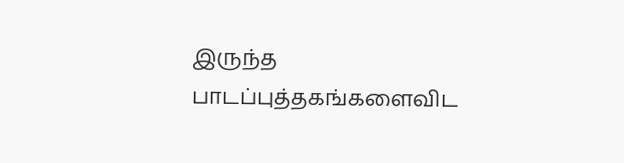இருந்த பாடப்புத்தகங்களைவிட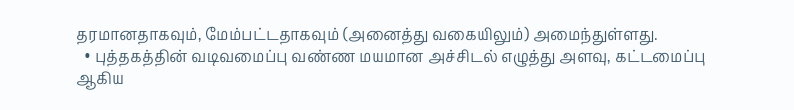தரமானதாகவும், மேம்பட்டதாகவும் (அனைத்து வகையிலும்) அமைந்துள்ளது.
  • புத்தகத்தின் வடிவமைப்பு வண்ண மயமான அச்சிடல் எழுத்து அளவு, கட்டமைப்பு ஆகிய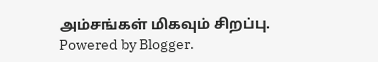அம்சங்கள் மிகவும் சிறப்பு.
Powered by Blogger.